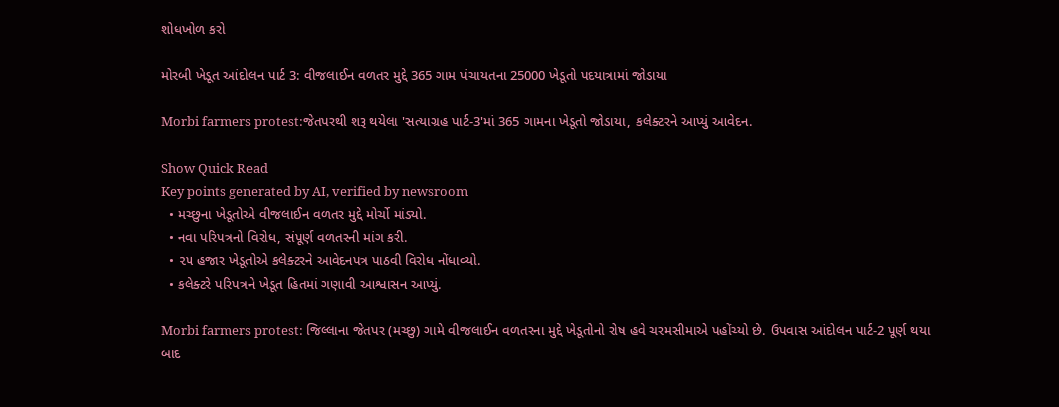શોધખોળ કરો

મોરબી ખેડૂત આંદોલન પાર્ટ 3: વીજલાઈન વળતર મુદ્દે 365 ગામ પંચાયતના 25000 ખેડૂતો પદયાત્રામાં જોડાયા

Morbi farmers protest:જેતપરથી શરૂ થયેલા 'સત્યાગ્રહ પાર્ટ-3'માં 365 ગામના ખેડૂતો જોડાયા, કલેક્ટરને આપ્યું આવેદન.

Show Quick Read
Key points generated by AI, verified by newsroom
  • મચ્છુના ખેડૂતોએ વીજલાઈન વળતર મુદ્દે મોર્ચો માંડ્યો.
  • નવા પરિપત્રનો વિરોધ, સંપૂર્ણ વળતરની માંગ કરી.
  • ૨૫ હજાર ખેડૂતોએ કલેક્ટરને આવેદનપત્ર પાઠવી વિરોધ નોંધાવ્યો.
  • કલેક્ટરે પરિપત્રને ખેડૂત હિતમાં ગણાવી આશ્વાસન આપ્યું.

Morbi farmers protest: જિલ્લાના જેતપર (મચ્છુ) ગામે વીજલાઈન વળતરના મુદ્દે ખેડૂતોનો રોષ હવે ચરમસીમાએ પહોંચ્યો છે. ઉપવાસ આંદોલન પાર્ટ-2 પૂર્ણ થયા બાદ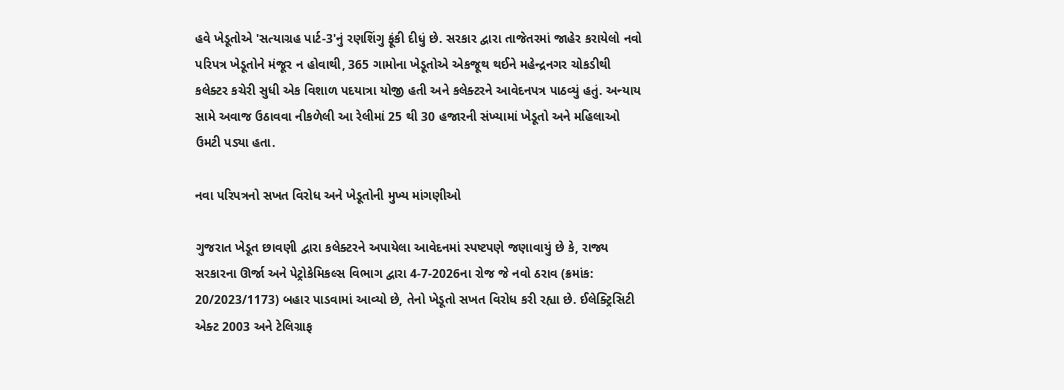હવે ખેડૂતોએ 'સત્યાગ્રહ પાર્ટ-3'નું રણશિંગુ ફૂંકી દીધું છે. સરકાર દ્વારા તાજેતરમાં જાહેર કરાયેલો નવો પરિપત્ર ખેડૂતોને મંજૂર ન હોવાથી, 365 ગામોના ખેડૂતોએ એકજૂથ થઈને મહેન્દ્રનગર ચોકડીથી કલેક્ટર કચેરી સુધી એક વિશાળ પદયાત્રા યોજી હતી અને કલેક્ટરને આવેદનપત્ર પાઠવ્યું હતું. અન્યાય સામે અવાજ ઉઠાવવા નીકળેલી આ રેલીમાં 25 થી 30 હજારની સંખ્યામાં ખેડૂતો અને મહિલાઓ ઉમટી પડ્યા હતા.

નવા પરિપત્રનો સખત વિરોધ અને ખેડૂતોની મુખ્ય માંગણીઓ

ગુજરાત ખેડૂત છાવણી દ્વારા કલેક્ટરને અપાયેલા આવેદનમાં સ્પષ્ટપણે જણાવાયું છે કે, રાજ્ય સરકારના ઊર્જા અને પેટ્રોકેમિકલ્સ વિભાગ દ્વારા 4-7-2026ના રોજ જે નવો ઠરાવ (ક્રમાંક: 20/2023/1173) બહાર પાડવામાં આવ્યો છે, તેનો ખેડૂતો સખત વિરોધ કરી રહ્યા છે. ઈલેક્ટ્રિસિટી એક્ટ 2003 અને ટેલિગ્રાફ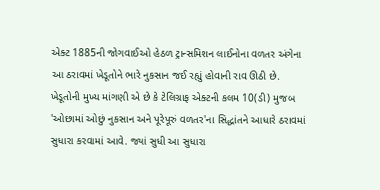એક્ટ 1885ની જોગવાઈઓ હેઠળ ટ્રાન્સમિશન લાઈનોના વળતર અંગેના આ ઠરાવમાં ખેડૂતોને ભારે નુકસાન જઈ રહ્યું હોવાની રાવ ઊઠી છે. ખેડૂતોની મુખ્ય માંગણી એ છે કે ટેલિગ્રાફ એક્ટની કલમ 10(ડી) મુજબ 'ઓછામાં ઓછું નુકસાન અને પૂરેપૂરું વળતર'ના સિદ્ધાંતને આધારે ઠરાવમાં સુધારા કરવામાં આવે. જ્યાં સુધી આ સુધારા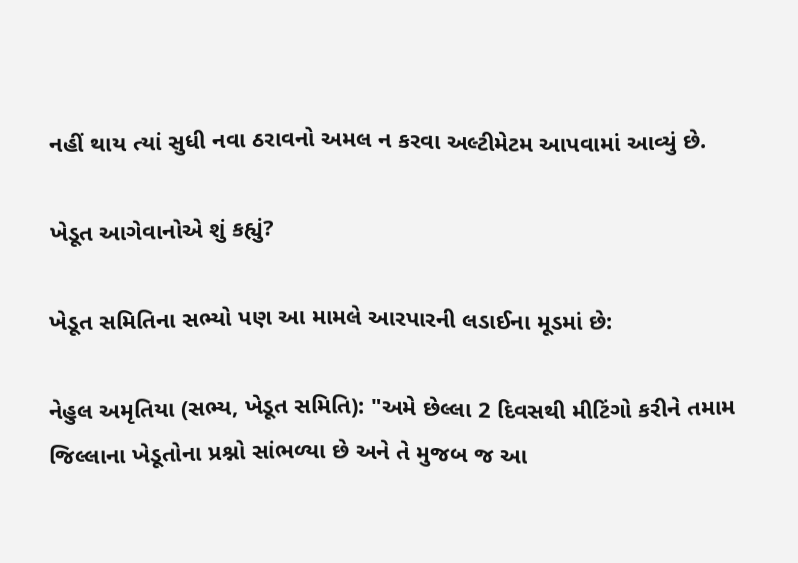નહીં થાય ત્યાં સુધી નવા ઠરાવનો અમલ ન કરવા અલ્ટીમેટમ આપવામાં આવ્યું છે.

ખેડૂત આગેવાનોએ શું કહ્યું?

ખેડૂત સમિતિના સભ્યો પણ આ મામલે આરપારની લડાઈના મૂડમાં છે:

નેહુલ અમૃતિયા (સભ્ય, ખેડૂત સમિતિ): "અમે છેલ્લા 2 દિવસથી મીટિંગો કરીને તમામ જિલ્લાના ખેડૂતોના પ્રશ્નો સાંભળ્યા છે અને તે મુજબ જ આ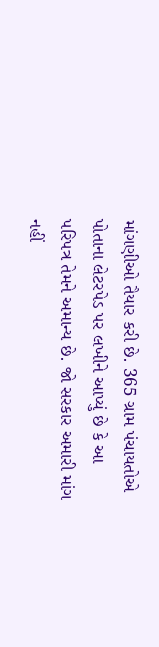માંગણીઓ તૈયાર કરી છે. 365 ગ્રામ પંચાયતોએ પોતાના લેટરપેડ પર લખીને આપ્યું છે કે આ પરિપત્ર તેમને અમાન્ય છે. જો સરકાર અમારી માંગ નહીં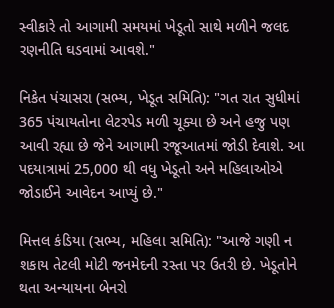સ્વીકારે તો આગામી સમયમાં ખેડૂતો સાથે મળીને જલદ રણનીતિ ઘડવામાં આવશે."

નિકેત પંચાસરા (સભ્ય, ખેડૂત સમિતિ): "ગત રાત સુધીમાં 365 પંચાયતોના લેટરપેડ મળી ચૂક્યા છે અને હજુ પણ આવી રહ્યા છે જેને આગામી રજૂઆતમાં જોડી દેવાશે. આ પદયાત્રામાં 25,000 થી વધુ ખેડૂતો અને મહિલાઓએ જોડાઈને આવેદન આપ્યું છે."

મિત્તલ કંડિયા (સભ્ય, મહિલા સમિતિ): "આજે ગણી ન શકાય તેટલી મોટી જનમેદની રસ્તા પર ઉતરી છે. ખેડૂતોને થતા અન્યાયના બેનરો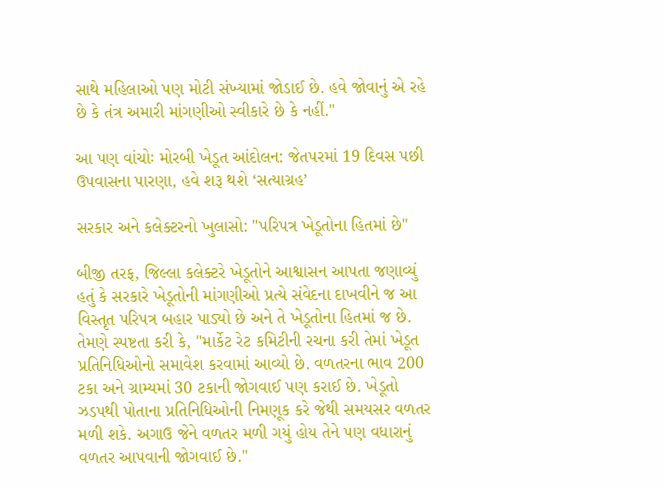સાથે મહિલાઓ પણ મોટી સંખ્યામાં જોડાઈ છે. હવે જોવાનું એ રહે છે કે તંત્ર અમારી માંગણીઓ સ્વીકારે છે કે નહીં."

આ પણ વાંચોઃ મોરબી ખેડૂત આંદોલન: જેતપરમાં 19 દિવસ પછી ઉપવાસના પારણા, હવે શરૂ થશે ‘સત્યાગ્રહ’

સરકાર અને કલેક્ટરનો ખુલાસો: "પરિપત્ર ખેડૂતોના હિતમાં છે"

બીજી તરફ, જિલ્લા કલેક્ટરે ખેડૂતોને આશ્વાસન આપતા જણાવ્યું હતું કે સરકારે ખેડૂતોની માંગણીઓ પ્રત્યે સંવેદના દાખવીને જ આ વિસ્તૃત પરિપત્ર બહાર પાડ્યો છે અને તે ખેડૂતોના હિતમાં જ છે. તેમણે સ્પષ્ટતા કરી કે, "માર્કેટ રેટ કમિટીની રચના કરી તેમાં ખેડૂત પ્રતિનિધિઓનો સમાવેશ કરવામાં આવ્યો છે. વળતરના ભાવ 200 ટકા અને ગ્રામ્યમાં 30 ટકાની જોગવાઈ પણ કરાઈ છે. ખેડૂતો ઝડપથી પોતાના પ્રતિનિધિઓની નિમણૂક કરે જેથી સમયસર વળતર મળી શકે. અગાઉ જેને વળતર મળી ગયું હોય તેને પણ વધારાનું વળતર આપવાની જોગવાઈ છે."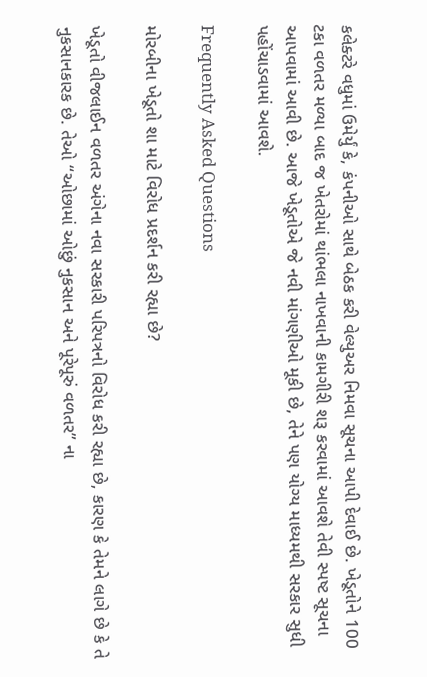કલેક્ટરે વધુમાં ઉમેર્યું કે, કંપનીઓ સાથે બેઠક કરી વેલ્યુઅર નિમવા સૂચના આપી દેવાઈ છે. ખેડૂતોને 100 ટકા વળતર મળ્યા બાદ જ ખેતરોમાં થાંભલા નાખવાની કામગીરી શરૂ કરવામાં આવશે તેવી સ્પષ્ટ સૂચના આપવામાં આવી છે. આજે ખેડૂતોએ જે નવી માંગણીઓ મૂકી છે, તેને પણ યોગ્ય માધ્યમથી સરકાર સુધી પહોંચાડવામાં આવશે.

Frequently Asked Questions

મોરબીના ખેડૂતો શા માટે વિરોધ પ્રદર્શન કરી રહ્યા છે?

ખેડૂતો વીજલાઈન વળતર અંગેના નવા સરકારી પરિપત્રનો વિરોધ કરી રહ્યા છે, કારણ કે તેમને લાગે છે કે તે નુકસાનકારક છે. તેઓ “ઓછામાં ઓછું નુકસાન અને પૂરેપૂરું વળતર” ના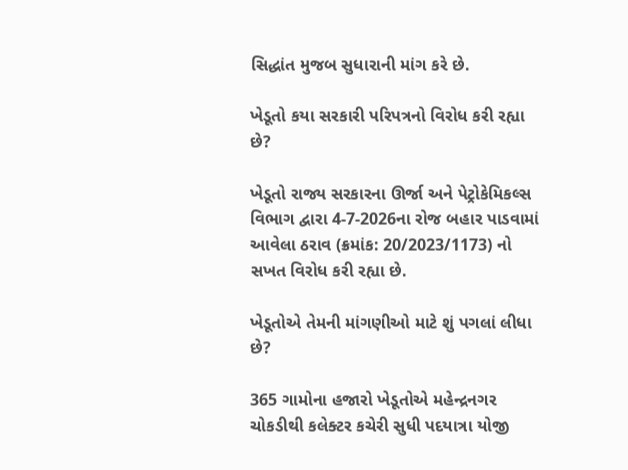સિદ્ધાંત મુજબ સુધારાની માંગ કરે છે.

ખેડૂતો કયા સરકારી પરિપત્રનો વિરોધ કરી રહ્યા છે?

ખેડૂતો રાજ્ય સરકારના ઊર્જા અને પેટ્રોકેમિકલ્સ વિભાગ દ્વારા 4-7-2026ના રોજ બહાર પાડવામાં આવેલા ઠરાવ (ક્રમાંક: 20/2023/1173) નો સખત વિરોધ કરી રહ્યા છે.

ખેડૂતોએ તેમની માંગણીઓ માટે શું પગલાં લીધા છે?

365 ગામોના હજારો ખેડૂતોએ મહેન્દ્રનગર ચોકડીથી કલેક્ટર કચેરી સુધી પદયાત્રા યોજી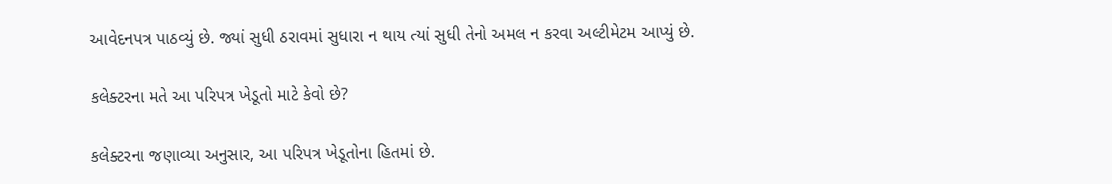આવેદનપત્ર પાઠવ્યું છે. જ્યાં સુધી ઠરાવમાં સુધારા ન થાય ત્યાં સુધી તેનો અમલ ન કરવા અલ્ટીમેટમ આપ્યું છે.

કલેક્ટરના મતે આ પરિપત્ર ખેડૂતો માટે કેવો છે?

કલેક્ટરના જણાવ્યા અનુસાર, આ પરિપત્ર ખેડૂતોના હિતમાં છે.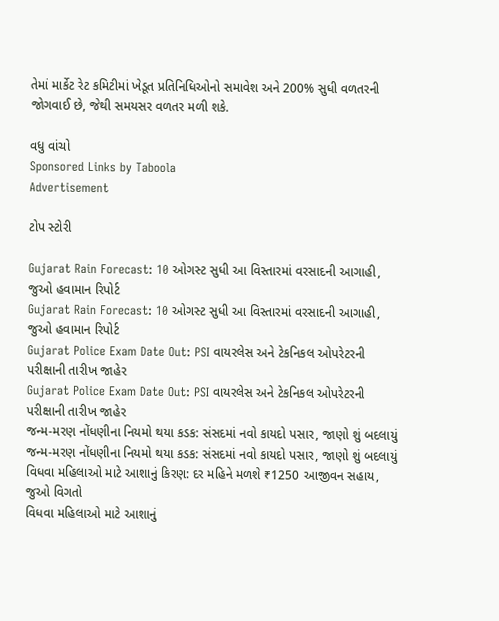તેમાં માર્કેટ રેટ કમિટીમાં ખેડૂત પ્રતિનિધિઓનો સમાવેશ અને 200% સુધી વળતરની જોગવાઈ છે, જેથી સમયસર વળતર મળી શકે.

વધુ વાંચો
Sponsored Links by Taboola
Advertisement

ટોપ સ્ટોરી

Gujarat Rain Forecast: 10 ઓગસ્ટ સુધી આ વિસ્તારમાં વરસાદની આગાહી, જુઓ હવામાન રિપોર્ટ
Gujarat Rain Forecast: 10 ઓગસ્ટ સુધી આ વિસ્તારમાં વરસાદની આગાહી, જુઓ હવામાન રિપોર્ટ
Gujarat Police Exam Date Out: PSI વાયરલેસ અને ટેકનિકલ ઓપરેટરની પરીક્ષાની તારીખ જાહેર
Gujarat Police Exam Date Out: PSI વાયરલેસ અને ટેકનિકલ ઓપરેટરની પરીક્ષાની તારીખ જાહેર
જન્મ-મરણ નોંધણીના નિયમો થયા કડક: સંસદમાં નવો કાયદો પસાર, જાણો શું બદલાયું
જન્મ-મરણ નોંધણીના નિયમો થયા કડક: સંસદમાં નવો કાયદો પસાર, જાણો શું બદલાયું
વિધવા મહિલાઓ માટે આશાનું કિરણ: દર મહિને મળશે ₹1250 આજીવન સહાય, જુઓ વિગતો
વિધવા મહિલાઓ માટે આશાનું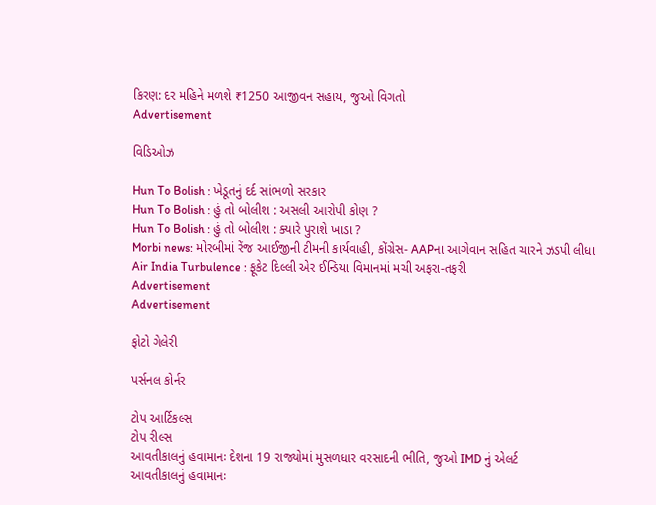કિરણ: દર મહિને મળશે ₹1250 આજીવન સહાય, જુઓ વિગતો
Advertisement

વિડિઓઝ

Hun To Bolish : ખેડૂતનું દર્દ સાંભળો સરકાર
Hun To Bolish : હું તો બોલીશ : અસલી આરોપી કોણ ?
Hun To Bolish : હું તો બોલીશ : ક્યારે પુરાશે ખાડા ?
Morbi news: મોરબીમાં રેંજ આઈજીની ટીમની કાર્યવાહી, કોંગ્રેસ- AAPના આગેવાન સહિત ચારને ઝડપી લીધા
Air India Turbulence : ફૂકેટ દિલ્લી એર ઈન્ડિયા વિમાનમાં મચી અફરા-તફરી
Advertisement
Advertisement

ફોટો ગેલેરી

પર્સનલ કોર્નર

ટોપ આર્ટિકલ્સ
ટોપ રીલ્સ
આવતીકાલનું હવામાનઃ દેશના 19 રાજ્યોમાં મુસળધાર વરસાદની ભીતિ, જુઓ IMD નું એલર્ટ
આવતીકાલનું હવામાનઃ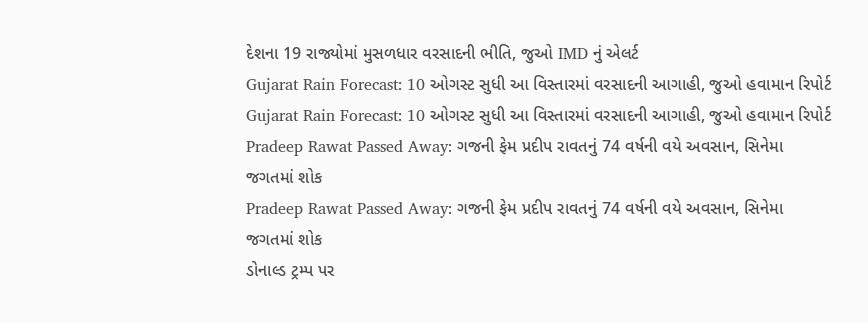દેશના 19 રાજ્યોમાં મુસળધાર વરસાદની ભીતિ, જુઓ IMD નું એલર્ટ
Gujarat Rain Forecast: 10 ઓગસ્ટ સુધી આ વિસ્તારમાં વરસાદની આગાહી, જુઓ હવામાન રિપોર્ટ
Gujarat Rain Forecast: 10 ઓગસ્ટ સુધી આ વિસ્તારમાં વરસાદની આગાહી, જુઓ હવામાન રિપોર્ટ
Pradeep Rawat Passed Away: ગજની ફેમ પ્રદીપ રાવતનું 74 વર્ષની વયે અવસાન, સિનેમા જગતમાં શોક
Pradeep Rawat Passed Away: ગજની ફેમ પ્રદીપ રાવતનું 74 વર્ષની વયે અવસાન, સિનેમા જગતમાં શોક
ડોનાલ્ડ ટ્રમ્પ પર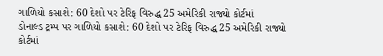ગાળિયો કસાશે: 60 દેશો પર ટેરિફ વિરુદ્ધ 25 અમેરિકી રાજ્યો કોર્ટમાં
ડોનાલ્ડ ટ્રમ્પ પર ગાળિયો કસાશે: 60 દેશો પર ટેરિફ વિરુદ્ધ 25 અમેરિકી રાજ્યો કોર્ટમાં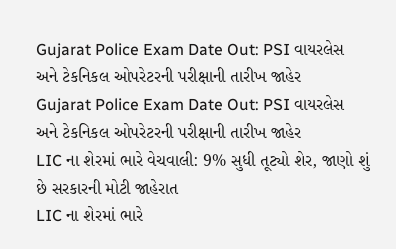Gujarat Police Exam Date Out: PSI વાયરલેસ અને ટેકનિકલ ઓપરેટરની પરીક્ષાની તારીખ જાહેર
Gujarat Police Exam Date Out: PSI વાયરલેસ અને ટેકનિકલ ઓપરેટરની પરીક્ષાની તારીખ જાહેર
LIC ના શેરમાં ભારે વેચવાલી: 9% સુધી તૂટ્યો શેર, જાણો શું છે સરકારની મોટી જાહેરાત
LIC ના શેરમાં ભારે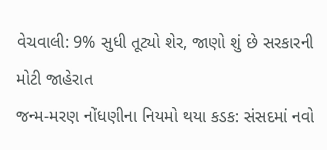વેચવાલી: 9% સુધી તૂટ્યો શેર, જાણો શું છે સરકારની મોટી જાહેરાત
જન્મ-મરણ નોંધણીના નિયમો થયા કડક: સંસદમાં નવો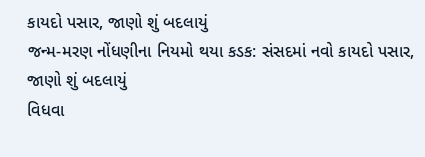કાયદો પસાર, જાણો શું બદલાયું
જન્મ-મરણ નોંધણીના નિયમો થયા કડક: સંસદમાં નવો કાયદો પસાર, જાણો શું બદલાયું
વિધવા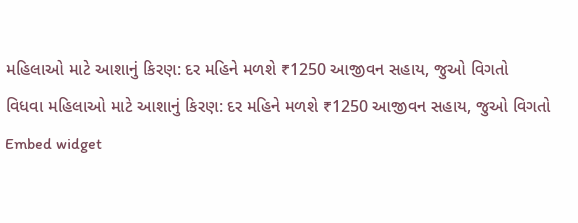મહિલાઓ માટે આશાનું કિરણ: દર મહિને મળશે ₹1250 આજીવન સહાય, જુઓ વિગતો
વિધવા મહિલાઓ માટે આશાનું કિરણ: દર મહિને મળશે ₹1250 આજીવન સહાય, જુઓ વિગતો
Embed widget